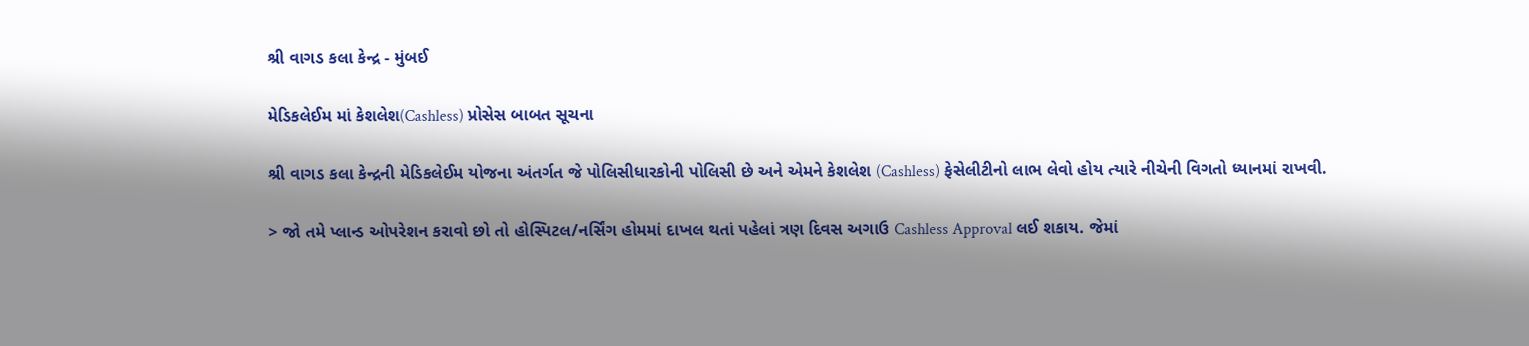શ્રી વાગડ કલા કેન્દ્ર - મુંબઈ

મેડિકલેઈમ માં કેશલેશ(Cashless) પ્રોસેસ બાબત સૂચના

શ્રી વાગડ કલા કેન્દ્રની મેડિકલેઈમ યોજના અંતર્ગત જે પોલિસીધારકોની પોલિસી છે અને એમને કેશલેશ (Cashless) ફેસેલીટીનો લાભ લેવો હોય ત્યારે નીચેની વિગતો ધ્યાનમાં રાખવી.

> જો તમે પ્લાન્ડ ઓપરેશન કરાવો છો તો હોસ્પિટલ/નર્સિંગ હોમમાં દાખલ થતાં પહેલાં ત્રણ દિવસ અગાઉ Cashless Approval લઈ શકાય. જેમાં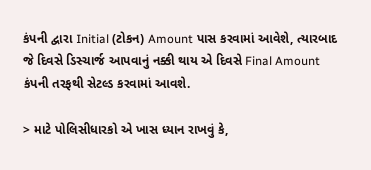કંપની દ્વારા Initial (ટોકન) Amount પાસ કરવામાં આવેશે, ત્યારબાદ જે દિવસે ડિસ્ચાર્જ આપવાનું નક્કી થાય એ દિવસે Final Amount કંપની તરફથી સેટલ્ડ કરવામાં આવશે.

> માટે પોલિસીધારકો એ ખાસ ધ્યાન રાખવું કે,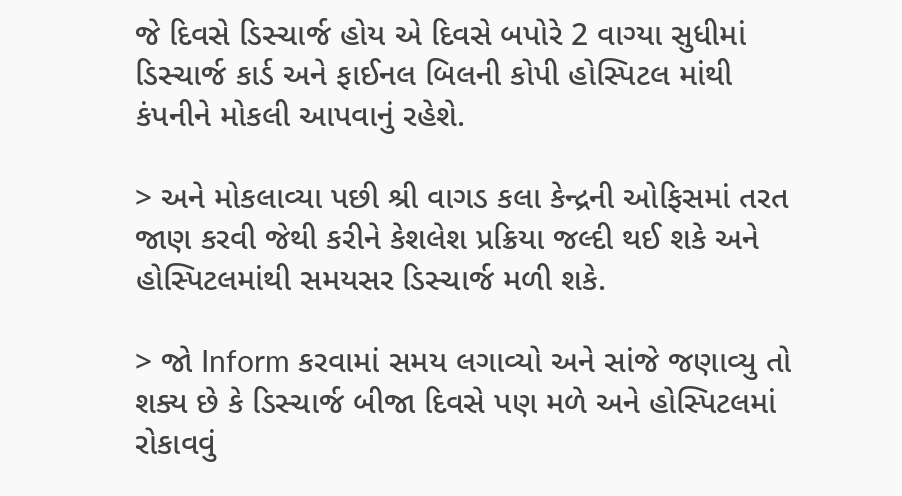જે દિવસે ડિસ્ચાર્જ હોય એ દિવસે બપોરે 2 વાગ્યા સુધીમાં ડિસ્ચાર્જ કાર્ડ અને ફાઈનલ બિલની કોપી હોસ્પિટલ માંથી કંપનીને મોકલી આપવાનું રહેશે.

> અને મોકલાવ્યા પછી શ્રી વાગડ કલા કેન્દ્રની ઓફિસમાં તરત જાણ કરવી જેથી કરીને કેશલેશ પ્રક્રિયા જલ્દી થઈ શકે અને હોસ્પિટલમાંથી સમયસર ડિસ્ચાર્જ મળી શકે.

> જો Inform કરવામાં સમય લગાવ્યો અને સાંજે જણાવ્યુ તો શક્ય છે કે ડિસ્ચાર્જ બીજા દિવસે પણ મળે અને હોસ્પિટલમાં રોકાવવું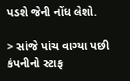પડશે જેની નોંધ લેશો.

> સાંજે પાંચ વાગ્યા પછી કંપનીનો સ્ટાફ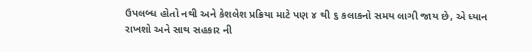ઉપલબ્ધ હોતો નથી અને કેશલેશ પ્રક્રિયા માટે પણ ૪ થી ૬ કલાકનો સમય લાગી જાય છે, એ ધ્યાન રાખશો અને સાથ સહકાર ની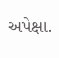અપેક્ષા.